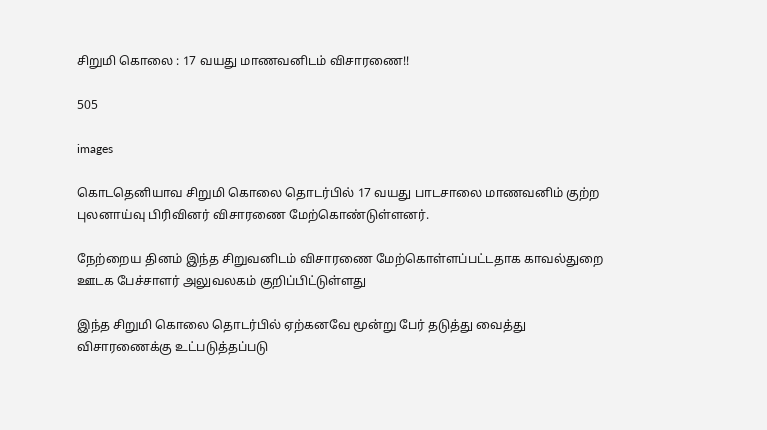சிறுமி கொலை : 17 வயது மாணவனிடம் விசாரணை!!

505

images

கொடதெனியாவ சிறுமி கொலை தொடர்பில் 17 வயது பாடசாலை மாணவனிம் குற்ற புலனாய்வு பிரிவினர் விசாரணை மேற்கொண்டுள்ளனர்.

நேற்றைய தினம் இந்த சிறுவனிடம் விசாரணை மேற்கொள்ளப்பட்டதாக காவல்துறை ஊடக பேச்சாளர் அலுவலகம் குறிப்பிட்டுள்ளது

இந்த சிறுமி கொலை தொடர்பில் ஏற்கனவே மூன்று பேர் தடுத்து வைத்து விசாரணைக்கு உட்படுத்தப்படு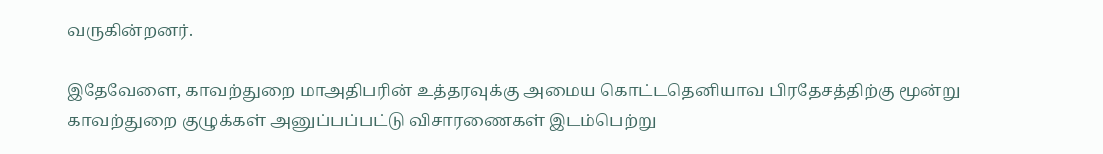வருகின்றனர்.

இதேவேளை, காவற்துறை மாஅதிபரின் உத்தரவுக்கு அமைய கொட்டதெனியாவ பிரதேசத்திற்கு மூன்று காவற்துறை குழுக்கள் அனுப்பப்பட்டு விசாரணைகள் இடம்பெற்று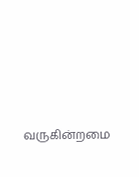வருகின்றமை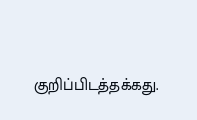குறிப்பிடத்தக்கது.